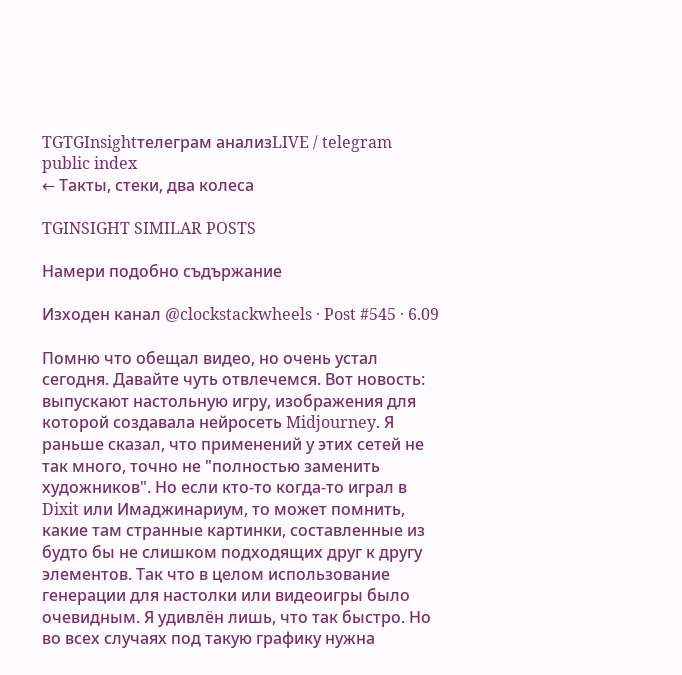TGTGInsightтелеграм анализLIVE / telegram public index
← Такты, стеки, два колеса

TGINSIGHT SIMILAR POSTS

Намери подобно съдържание

Изходен канал @clockstackwheels · Post #545 · 6.09

Помню что обещал видео, но очень устал сегодня. Давайте чуть отвлечемся. Вот новость: выпускают настольную игру, изображения для которой создавала нейросеть Midjourney. Я раньше сказал, что применений у этих сетей не так много, точно не "полностью заменить художников". Но если кто-то когда-то играл в Dixit или Имаджинариум, то может помнить, какие там странные картинки, составленные из будто бы не слишком подходящих друг к другу элементов. Так что в целом использование генерации для настолки или видеоигры было очевидным. Я удивлён лишь, что так быстро. Но во всех случаях под такую графику нужна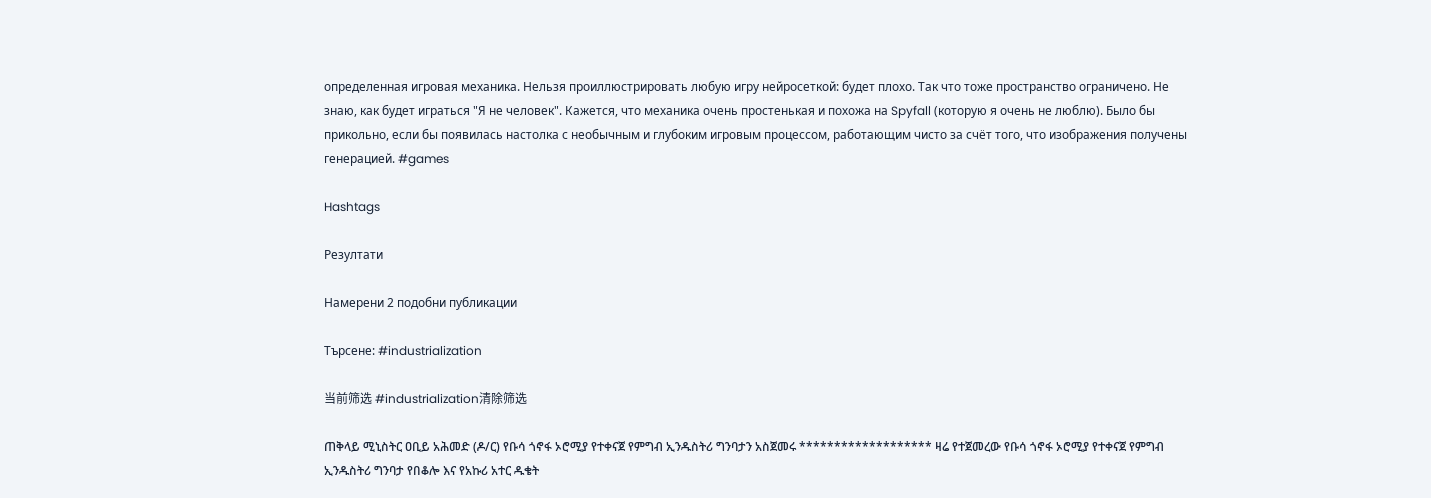определенная игровая механика. Нельзя проиллюстрировать любую игру нейросеткой: будет плохо. Так что тоже пространство ограничено. Не знаю, как будет играться "Я не человек". Кажется, что механика очень простенькая и похожа на Spyfall (которую я очень не люблю). Было бы прикольно, если бы появилась настолка с необычным и глубоким игровым процессом, работающим чисто за счёт того, что изображения получены генерацией. #games

Hashtags

Резултати

Намерени 2 подобни публикации

Търсене: #industrialization

当前筛选 #industrialization清除筛选

ጠቅላይ ሚኒስትር ዐቢይ አሕመድ (ዶ/ር) የቡሳ ጎኖፋ ኦሮሚያ የተቀናጀ የምግብ ኢንዱስትሪ ግንባታን አስጀመሩ ******************* ዛሬ የተጀመረው የቡሳ ጎኖፋ ኦሮሚያ የተቀናጀ የምግብ ኢንዱስትሪ ግንባታ የበቆሎ እና የአኩሪ አተር ዱቄት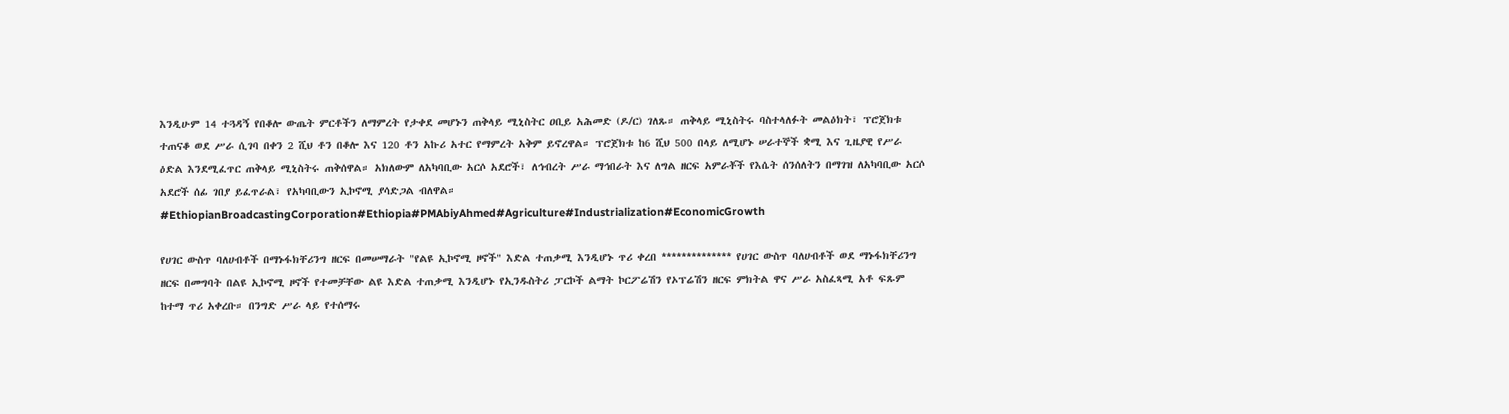እንዲሁም 14 ተጓዳኝ የበቆሎ ውጤት ምርቶችን ለማምረት የታቀደ መሆኑን ጠቅላይ ሚኒስትር ዐቢይ አሕመድ (ዶ/ር) ገለጹ። ጠቅላይ ሚኒስትሩ ባስተላለፉት መልዕክት፣ ፕሮጀክቱ ተጠናቆ ወደ ሥራ ሲገባ በቀን 2 ሺህ ቶን በቆሎ እና 120 ቶን አኩሪ አተር የማምረት አቅም ይኖረዋል። ፕሮጀክቱ ከ6 ሺህ 500 በላይ ለሚሆኑ ሠራተኞች ቋሚ እና ጊዜያዊ የሥራ ዕድል እንደሚፈጥር ጠቅላይ ሚኒስትሩ ጠቅሰዋል። አክለውም ለአካባቢው አርሶ አደሮች፣ ለኅብረት ሥራ ማኅበራት እና ለግል ዘርፍ አምራቾች የእሴት ሰንሰለትን በማገዝ ለአካባቢው አርሶ አደሮች ሰፊ ገበያ ይፈጥራል፣ የአካባቢውን ኢኮኖሚ ያሳድጋል ብለዋል። #EthiopianBroadcastingCorporation#Ethiopia#PMAbiyAhmed#Agriculture#Industrialization#EconomicGrowth

የሀገር ውስጥ ባለሀብቶች በማኑፋክቸሪንግ ዘርፍ በመሠማራት "የልዩ ኢኮኖሚ ዞኖች" እድል ተጠቃሚ እንዲሆኑ ጥሪ ቀረበ ************** የሀገር ውስጥ ባለሀብቶች ወደ ማኑፋክቸሪንግ ዘርፍ በመግባት በልዩ ኢኮኖሚ ዞኖች የተመቻቸው ልዩ እድል ተጠቃሚ እንዲሆኑ የኢንዱስትሪ ፓርኮች ልማት ኮርፖሬሽን የኦፕሬሽን ዘርፍ ምክትል ዋና ሥራ አስፈጻሚ አቶ ፍጹም ከተማ ጥሪ አቀረቡ። በንግድ ሥራ ላይ የተሰማሩ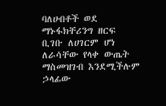ባለሀብቶች ወደ ማኑፋክቸሪንግ ዘርፍ ቢገቡ ለሀገርም ሆነ ለራሳቸው የላቀ ውጤት ማስመዝገብ እንደሚችሉም ኃላፊው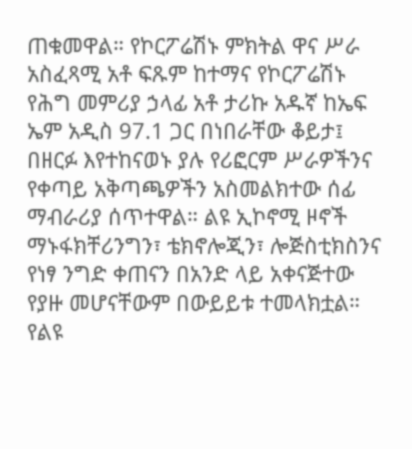ጠቁመዋል። የኮርፖሬሽኑ ምክትል ዋና ሥራ አስፈጻሚ አቶ ፍጹም ከተማና የኮርፖሬሽኑ የሕግ መምሪያ ኃላፊ አቶ ታሪኩ አዱኛ ከኤፍ ኤም አዲስ 97.1 ጋር በነበራቸው ቆይታ፤ በዘርፉ እየተከናወኑ ያሉ የሪፎርም ሥራዎችንና የቀጣይ አቅጣጫዎችን አስመልክተው ሰፊ ማብራሪያ ሰጥተዋል። ልዩ ኢኮኖሚ ዞኖች ማኑፋክቸሪንግን፣ ቴክኖሎጂን፣ ሎጅስቲክስንና የነፃ ንግድ ቀጠናን በአንድ ላይ አቀናጅተው የያዙ መሆናቸውም በውይይቱ ተመላክቷል። የልዩ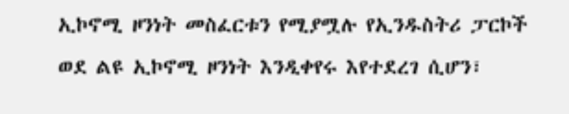ኢኮኖሚ ዞንነት መስፈርቱን የሚያሟሉ የኢንዱስትሪ ፓርኮች ወደ ልዩ ኢኮኖሚ ዞንነት እንዲቀየሩ እየተደረገ ሲሆን፣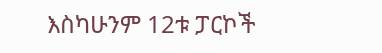እስካሁንም 12ቱ ፓርኮች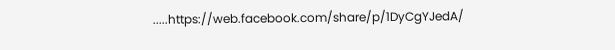.....https://web.facebook.com/share/p/1DyCgYJedA/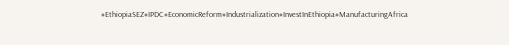#EthiopiaSEZ#IPDC#EconomicReform#Industrialization#InvestInEthiopia#ManufacturingAfrica